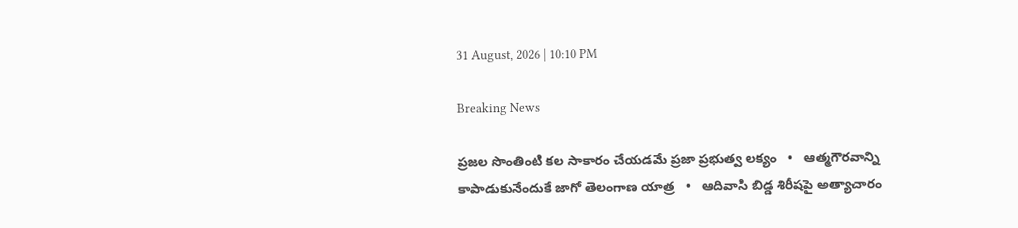31 August, 2026 | 10:10 PM

Breaking News

ప్రజల సొంతింటి కల సాకారం చేయడమే ప్రజా ప్రభుత్వ లక్యం   •   ఆత్మగౌరవాన్ని కాపాడుకునేందుకే జాగో తెలంగాణ యాత్ర   •   ఆదివాసి బిడ్డ శిరీషపై అత్యాచారం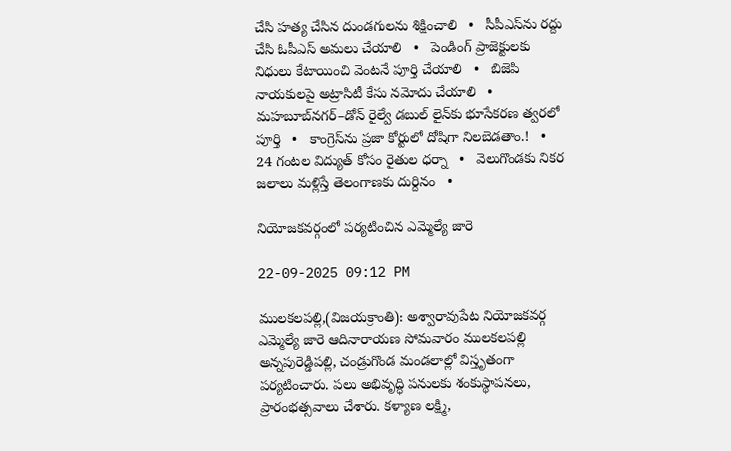చేసి హత్య చేసిన దుండగులను శిక్షించాలి   •   సీపీఎస్‌ను రద్దు చేసి ఓపీఎస్ అమలు చేయాలి   •   పెండింగ్ ప్రాజెక్టులకు నిధులు కేటాయించి వెంటనే పూర్తి చేయాలి   •   బిజెపి నాయకులపై అట్రాసిటీ కేసు నమోదు చేయాలి   •   మహబూబ్‌నగర్–డోన్ రైల్వే డబుల్ లైన్‌కు భూసేకరణ త్వరలో పూర్తి   •   కాంగ్రెస్‌ను ప్రజా కోర్టులో దోషిగా నిలబెడతాం.!   •   24 గంటల విద్యుత్‌ కోసం రైతుల ధర్నా   •   వెలుగొండకు నికర జలాలు మళ్లిస్తే తెలంగాణకు దుర్దినం   •

నియోజకవర్గంలో పర్యటించిన ఎమ్మెల్యే జారె

22-09-2025 09:12 PM

ములకలపల్లి,(విజయక్రాంతి): అశ్వారావుపేట నియోజకవర్గ ఎమ్మెల్యే జారె ఆదినారాయణ సోమవారం ములకలపల్లి అన్నపురెడ్డిపల్లి, చండ్రుగొండ మండలాల్లో విస్తృతంగా పర్యటించారు. పలు అభివృద్ధి పనులకు శంకుస్థాపనలు, ప్రారంభత్సవాలు చేశారు. కళ్యాణ లక్ష్మి,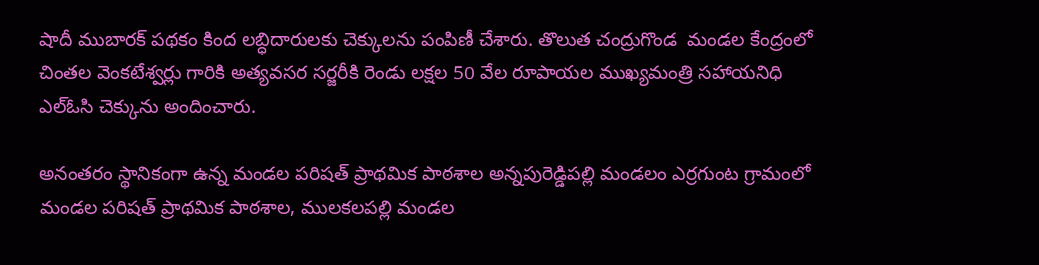షాదీ ముబారక్ పథకం కింద లబ్ధిదారులకు చెక్కులను పంపిణీ చేశారు. తొలుత చంద్రుగొండ  మండల కేంద్రంలో చింతల వెంకటేశ్వర్లు గారికి అత్యవసర సర్జరీకి రెండు లక్షల 50 వేల రూపాయల ముఖ్యమంత్రి సహాయనిధి ఎల్ఓసి చెక్కును అందించారు.

అనంతరం స్థానికంగా ఉన్న మండల పరిషత్ ప్రాథమిక పాఠశాల అన్నపురెడ్డిపల్లి మండలం ఎర్రగుంట గ్రామంలో మండల పరిషత్ ప్రాథమిక పాఠశాల, ములకలపల్లి మండల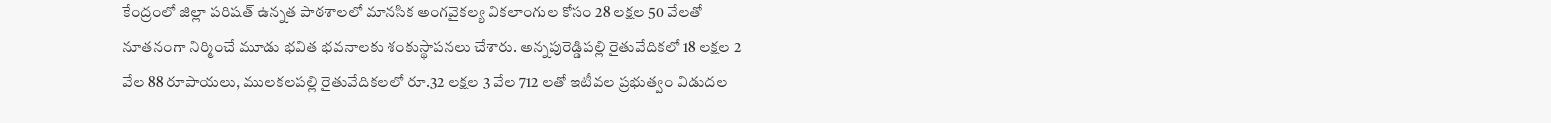కేంద్రంలో జిల్లా పరిషత్ ఉన్నత పాఠశాలలో మానసిక అంగవైకల్య వికలాంగుల కోసం 28 లక్షల 50 వేలతో  నూతనంగా నిర్మించే మూడు భవిత భవనాలకు శంకుస్థాపనలు చేశారు. అన్నపురెడ్డిపల్లి రైతువేదికలో 18 లక్షల 2 వేల 88 రూపాయలు, ములకలపల్లి రైతువేదికలలో రూ.32 లక్షల 3 వేల 712 లతో ఇటీవల ప్రభుత్వం విడుదల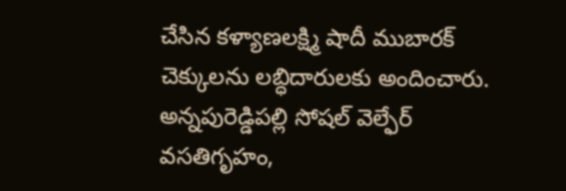చేసిన కళ్యాణలక్ష్మి షాదీ ముబారక్ చెక్కులను లబ్ధిదారులకు అందించారు. అన్నపురెడ్డిపల్లి సోషల్ వెల్ఫేర్ వసతిగృహం,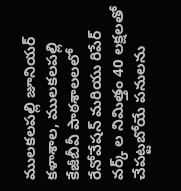ములకలపల్లి జూనియర్ కళాశాల, ములకలపల్లి కేజీబీవీ పాఠశాలలలో రేనోవేషన్ మరియు రిపేర్ వర్క్ ల నిమిత్తం 40 లక్షలతో చేపట్టబోయే పనులను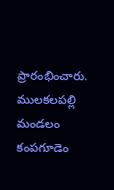ప్రారంభించారు. ములకలపల్లి మండలం కంపగూడెం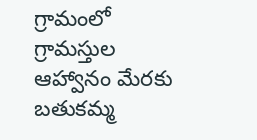గ్రామంలో గ్రామస్తుల ఆహ్వానం మేరకు బతుకమ్మ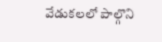వేడుకలలో పాల్గొని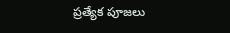ప్రత్యేక పూజలు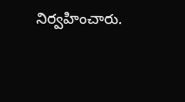నిర్వహించారు.